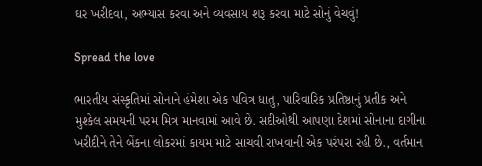ઘર ખરીદવા, અભ્યાસ કરવા અને વ્યવસાય શરૂ કરવા માટે સોનું વેચવું!

Spread the love

ભારતીય સંસ્કૃતિમાં સોનાને હંમેશા એક પવિત્ર ધાતુ, પારિવારિક પ્રતિષ્ઠાનું પ્રતીક અને મુશ્કેલ સમયની પરમ મિત્ર માનવામાં આવે છે. સદીઓથી આપણા દેશમાં સોનાના દાગીના ખરીદીને તેને બેંકના લોકરમાં કાયમ માટે સાચવી રાખવાની એક પરંપરા રહી છે., વર્તમાન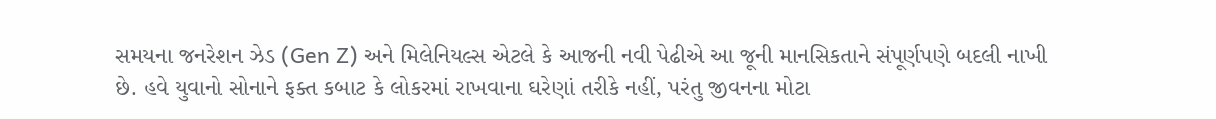સમયના જનરેશન ઝેડ (Gen Z) અને મિલેનિયલ્સ એટલે કે આજની નવી પેઢીએ આ જૂની માનસિકતાને સંપૂર્ણપણે બદલી નાખી છે. હવે યુવાનો સોનાને ફક્ત કબાટ કે લોકરમાં રાખવાના ઘરેણાં તરીકે નહીં, પરંતુ જીવનના મોટા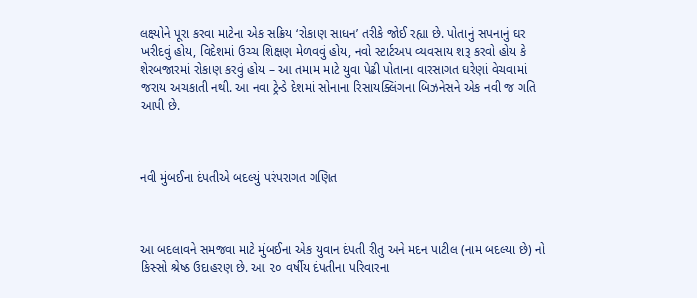લક્ષ્‍યોને પૂરા કરવા માટેના એક સક્રિય ‘રોકાણ સાધન’ તરીકે જોઈ રહ્યા છે. પોતાનું સપનાનું ઘર ખરીદવું હોય, વિદેશમાં ઉચ્ચ શિક્ષણ મેળવવું હોય, નવો સ્ટાર્ટઅપ વ્યવસાય શરૂ કરવો હોય કે શેરબજારમાં રોકાણ કરવું હોય – આ તમામ માટે યુવા પેઢી પોતાના વારસાગત ઘરેણાં વેચવામાં જરાય અચકાતી નથી. આ નવા ટ્રેન્ડે દેશમાં સોનાના રિસાયક્લિંગના બિઝનેસને એક નવી જ ગતિ આપી છે.



નવી મુંબઈના દંપતીએ બદલ્યું પરંપરાગત ગણિત



આ બદલાવને સમજવા માટે મુંબઈના એક યુવાન દંપતી રીતુ અને મદન પાટીલ (નામ બદલ્યા છે) નો કિસ્સો શ્રેષ્ઠ ઉદાહરણ છે. આ ૨૦ વર્ષીય દંપતીના પરિવારના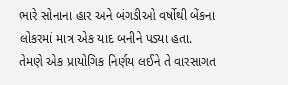ભારે સોનાના હાર અને બંગડીઓ વર્ષોથી બેંકના લોકરમાં માત્ર એક યાદ બનીને પડ્યા હતા. તેમણે એક પ્રાયોગિક નિર્ણય લઈને તે વારસાગત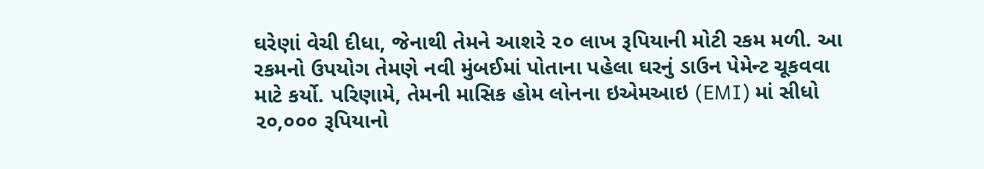ઘરેણાં વેચી દીધા, જેનાથી તેમને આશરે ૨૦ લાખ રૂપિયાની મોટી રકમ મળી. આ રકમનો ઉપયોગ તેમણે નવી મુંબઈમાં પોતાના પહેલા ઘરનું ડાઉન પેમેન્ટ ચૂકવવા માટે કર્યો. પરિણામે, તેમની માસિક હોમ લોનના ઇએમઆઇ (EMI) માં સીધો ૨૦,૦૦૦ રૂપિયાનો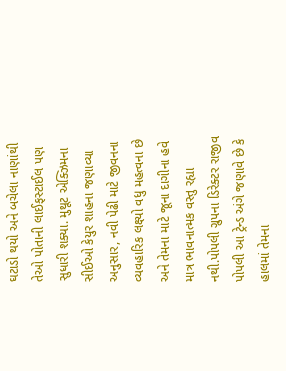ઘટાડો થયો અને બચેલા નાણાંથી તેઓ પોતાની લાઈફસ્ટાઈલ પણ સુધારી શક્યા. મુથૂટ એક્ઝિમના સીઈઓ કેયુર શાહના જણાવ્યા અનુસાર, નવી પેઢી માટે જીવનના વ્યવહારિક લક્ષ્‍યો વધુ મહત્વના છે અને તેમના માટે જૂના દાગીના હવે માત્ર ભાવનાત્મક વસ્તુ રહ્યા નથી.પોપલી ગ્રુપના ડિરેક્ટર રાજીવ પોપલી આ ટ્રેન્ડ અંગે જણાવે છે કે હાલમાં તેમના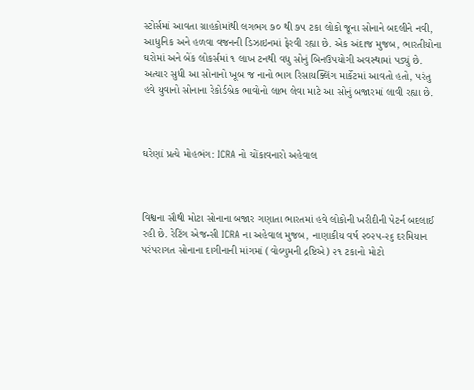સ્ટોર્સમાં આવતા ગ્રાહકોમાંથી લગભગ ૭૦ થી ૭૫ ટકા લોકો જૂના સોનાને બદલીને નવી, આધુનિક અને હળવા વજનની ડિઝાઇનમાં ફેરવી રહ્યા છે. એક અંદાજ મુજબ, ભારતીયોના ઘરોમાં અને બેંક લોકર્સમાં ૧ લાખ ટનથી વધુ સોનું બિનઉપયોગી અવસ્થામાં પડ્યું છે. અત્યાર સુધી આ સોનાનો ખૂબ જ નાનો ભાગ રિસાયક્લિંગ માર્કેટમાં આવતો હતો, પરંતુ હવે યુવાનો સોનાના રેકોર્ડબ્રેક ભાવોનો લાભ લેવા માટે આ સોનું બજારમાં લાવી રહ્યા છે.



ઘરેણાં પ્રત્યે મોહભંગ: ICRA નો ચોંકાવનારો અહેવાલ



વિશ્વના સૌથી મોટા સોનાના બજાર ગણાતા ભારતમાં હવે લોકોની ખરીદીની પેટર્ન બદલાઈ રહી છે. રેટિંગ એજન્સી ICRA ના અહેવાલ મુજબ, નાણાકીય વર્ષ ૨૦૨૫-૨૬ દરમિયાન પરંપરાગત સોનાના દાગીનાની માંગમાં (વોલ્યુમની દ્રષ્ટિએ) ૨૧ ટકાનો મોટો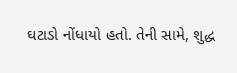ઘટાડો નોંધાયો હતો. તેની સામે, શુદ્ધ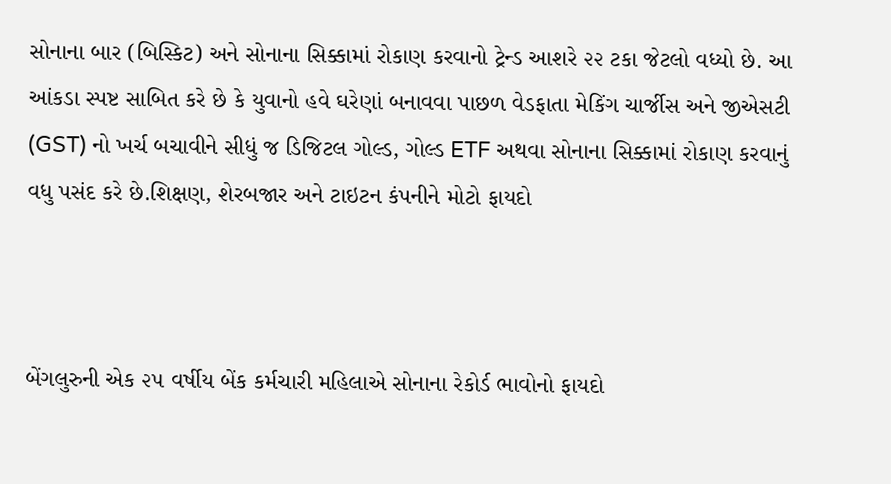સોનાના બાર (બિસ્કિટ) અને સોનાના સિક્કામાં રોકાણ કરવાનો ટ્રેન્ડ આશરે ૨૨ ટકા જેટલો વધ્યો છે. આ આંકડા સ્પષ્ટ સાબિત કરે છે કે યુવાનો હવે ઘરેણાં બનાવવા પાછળ વેડફાતા મેકિંગ ચાર્જીસ અને જીએસટી (GST) નો ખર્ચ બચાવીને સીધું જ ડિજિટલ ગોલ્ડ, ગોલ્ડ ETF અથવા સોનાના સિક્કામાં રોકાણ કરવાનું વધુ પસંદ કરે છે.શિક્ષણ, શેરબજાર અને ટાઇટન કંપનીને મોટો ફાયદો



બેંગલુરુની એક ૨૫ વર્ષીય બેંક કર્મચારી મહિલાએ સોનાના રેકોર્ડ ભાવોનો ફાયદો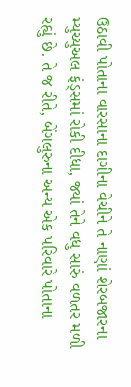ઉઠાવી પોતાના વારસાના દાગીના વેચીને તે નાણાં શેરબજારના મ્યુચ્યુઅલ ફંડ્સમાં રોકી દીધા, જ્યાં તેને વધુ સારું વળતર મળી રહ્યું છે. તે જ રીતે, બેંગલુરુના અન્ય એક પરિવારે પોતાના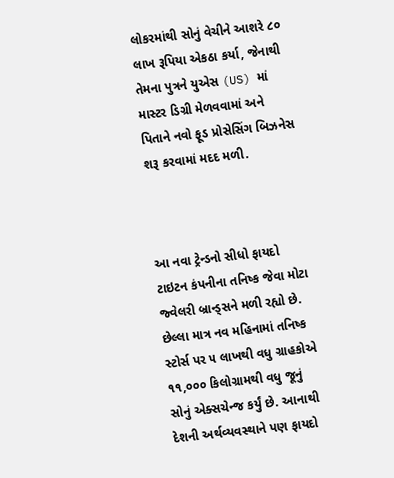લોકરમાંથી સોનું વેચીને આશરે ૮૦ લાખ રૂપિયા એકઠા કર્યા, જેનાથી તેમના પુત્રને યુએસ (US) માં માસ્ટર ડિગ્રી મેળવવામાં અને પિતાને નવો ફૂડ પ્રોસેસિંગ બિઝનેસ શરૂ કરવામાં મદદ મળી.



આ નવા ટ્રેન્ડનો સીધો ફાયદો ટાઇટન કંપનીના તનિષ્ક જેવા મોટા જ્વેલરી બ્રાન્ડ્સને મળી રહ્યો છે. છેલ્લા માત્ર નવ મહિનામાં તનિષ્ક સ્ટોર્સ પર ૫ લાખથી વધુ ગ્રાહકોએ ૧૧,૦૦૦ કિલોગ્રામથી વધુ જૂનું સોનું એક્સચેન્જ કર્યું છે. આનાથી દેશની અર્થવ્યવસ્થાને પણ ફાયદો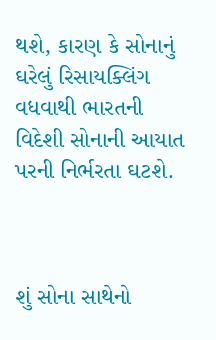થશે, કારણ કે સોનાનું ઘરેલું રિસાયક્લિંગ વધવાથી ભારતની વિદેશી સોનાની આયાત પરની નિર્ભરતા ઘટશે.



શું સોના સાથેનો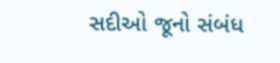સદીઓ જૂનો સંબંધ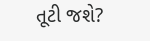તૂટી જશે?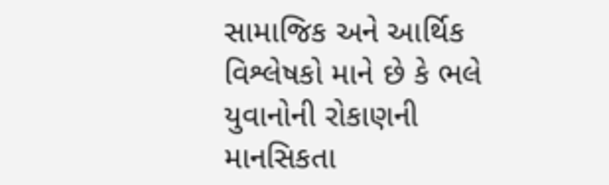સામાજિક અને આર્થિક વિશ્લેષકો માને છે કે ભલે યુવાનોની રોકાણની માનસિકતા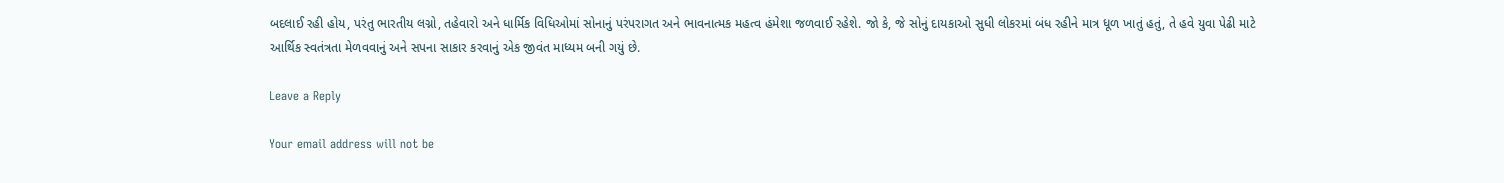બદલાઈ રહી હોય, પરંતુ ભારતીય લગ્નો, તહેવારો અને ધાર્મિક વિધિઓમાં સોનાનું પરંપરાગત અને ભાવનાત્મક મહત્વ હંમેશા જળવાઈ રહેશે. જો કે, જે સોનું દાયકાઓ સુધી લોકરમાં બંધ રહીને માત્ર ધૂળ ખાતું હતું, તે હવે યુવા પેઢી માટે આર્થિક સ્વતંત્રતા મેળવવાનું અને સપના સાકાર કરવાનું એક જીવંત માધ્યમ બની ગયું છે.

Leave a Reply

Your email address will not be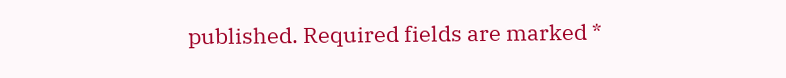published. Required fields are marked *